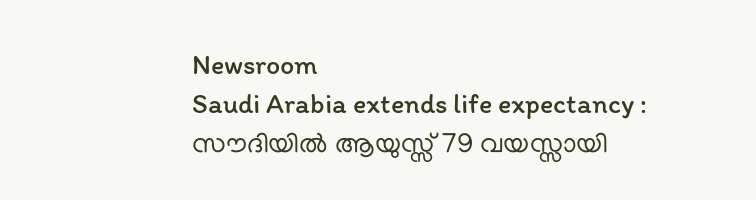Newsroom
Saudi Arabia extends life expectancy : സൗദിയിൽ ആയുസ്സ് 79 വയസ്സായി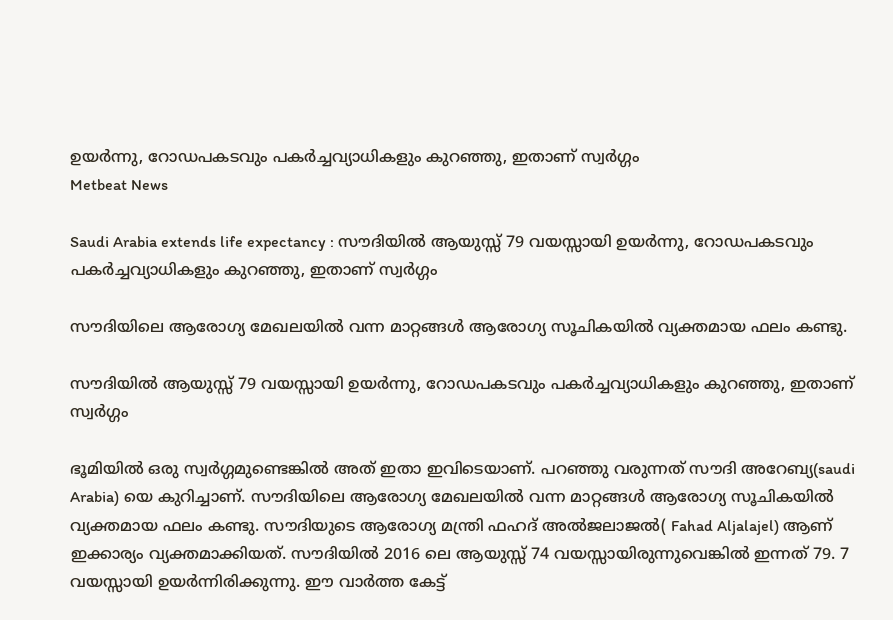ഉയർന്നു, റോഡപകടവും പകർച്ചവ്യാധികളും കുറഞ്ഞു, ഇതാണ് സ്വർഗ്ഗം
Metbeat News

Saudi Arabia extends life expectancy : സൗദിയിൽ ആയുസ്സ് 79 വയസ്സായി ഉയർന്നു, റോഡപകടവും പകർച്ചവ്യാധികളും കുറഞ്ഞു, ഇതാണ് സ്വർഗ്ഗം

സൗദിയിലെ ആരോഗ്യ മേഖലയിൽ വന്ന മാറ്റങ്ങൾ ആരോഗ്യ സൂചികയിൽ വ്യക്തമായ ഫലം കണ്ടു.

സൗദിയിൽ ആയുസ്സ് 79 വയസ്സായി ഉയർന്നു, റോഡപകടവും പകർച്ചവ്യാധികളും കുറഞ്ഞു, ഇതാണ് സ്വർഗ്ഗം

ഭൂമിയിൽ ഒരു സ്വർഗ്ഗമുണ്ടെങ്കിൽ അത് ഇതാ ഇവിടെയാണ്. പറഞ്ഞു വരുന്നത് സൗദി അറേബ്യ(saudi Arabia) യെ കുറിച്ചാണ്. സൗദിയിലെ ആരോഗ്യ മേഖലയിൽ വന്ന മാറ്റങ്ങൾ ആരോഗ്യ സൂചികയിൽ വ്യക്തമായ ഫലം കണ്ടു. സൗദിയുടെ ആരോഗ്യ മന്ത്രി ഫഹദ് അൽജലാജൽ( Fahad Aljalajel) ആണ് ഇക്കാര്യം വ്യക്തമാക്കിയത്. സൗദിയിൽ 2016 ലെ ആയുസ്സ് 74 വയസ്സായിരുന്നുവെങ്കിൽ ഇന്നത് 79. 7 വയസ്സായി ഉയർന്നിരിക്കുന്നു. ഈ വാർത്ത കേട്ട്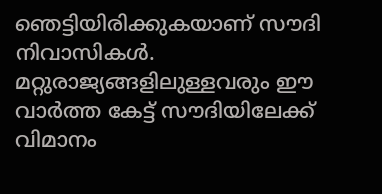ഞെട്ടിയിരിക്കുകയാണ് സൗദി നിവാസികൾ. മറ്റുരാജ്യങ്ങളിലുള്ളവരും ഈ വാർത്ത കേട്ട് സൗദിയിലേക്ക് വിമാനം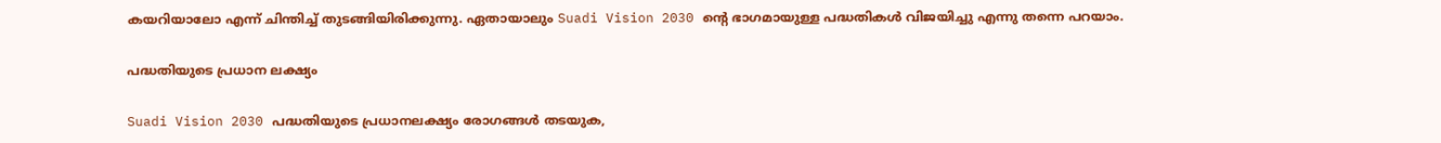കയറിയാലോ എന്ന് ചിന്തിച്ച് തുടങ്ങിയിരിക്കുന്നു. ഏതായാലും Suadi Vision 2030 ൻ്റെ ഭാഗമായുള്ള പദ്ധതികൾ വിജയിച്ചു എന്നു തന്നെ പറയാം.

പദ്ധതിയുടെ പ്രധാന ലക്ഷ്യം

Suadi Vision 2030 പദ്ധതിയുടെ പ്രധാനലക്ഷ്യം രോഗങ്ങൾ തടയുക,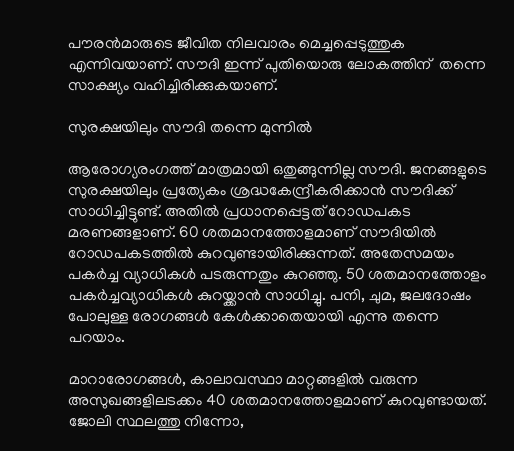പൗരൻമാരുടെ ജീവിത നിലവാരം മെച്ചപ്പെടുത്തുക എന്നിവയാണ്. സൗദി ഇന്ന് പുതിയൊരു ലോകത്തിന്  തന്നെ സാക്ഷ്യം വഹിച്ചിരിക്കുകയാണ്.

സുരക്ഷയിലും സൗദി തന്നെ മുന്നിൽ

ആരോഗ്യരംഗത്ത് മാത്രമായി ഒതുങ്ങുന്നില്ല സൗദി. ജനങ്ങളുടെ സുരക്ഷയിലും പ്രത്യേകം ശ്രദ്ധകേന്ദ്രീകരിക്കാൻ സൗദിക്ക് സാധിച്ചിട്ടുണ്ട്. അതിൽ പ്രധാനപ്പെട്ടത് റോഡപകട മരണങ്ങളാണ്. 60 ശതമാനത്തോളമാണ് സൗദിയിൽ റോഡപകടത്തിൽ കുറവുണ്ടായിരിക്കുന്നത്. അതേസമയം പകർച്ച വ്യാധികൾ പടരുന്നതും കുറഞ്ഞു. 50 ശതമാനത്തോളം പകർച്ചവ്യാധികൾ കുറയ്ക്കാൻ സാധിച്ചു. പനി, ചുമ, ജലദോഷം പോലുള്ള രോഗങ്ങൾ കേൾക്കാതെയായി എന്നു തന്നെ പറയാം.

മാറാരോഗങ്ങൾ, കാലാവസ്ഥാ മാറ്റങ്ങളിൽ വരുന്ന അസുഖങ്ങളിലടക്കം 40 ശതമാനത്തോളമാണ് കുറവുണ്ടായത്. ജോലി സ്ഥലത്തു നിന്നോ,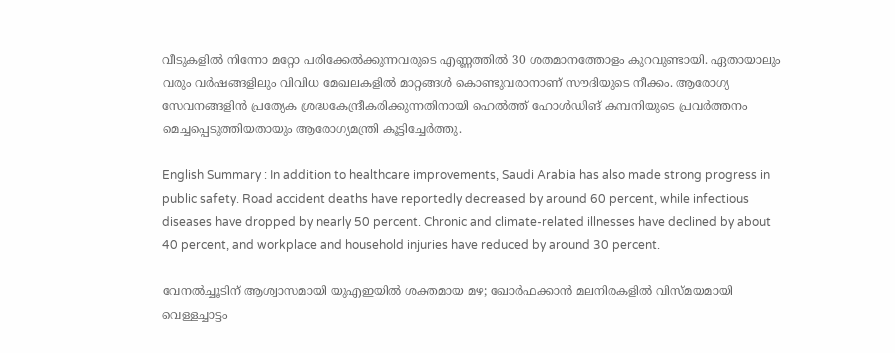വീടുകളിൽ നിന്നോ മറ്റോ പരിക്കേൽക്കുന്നവരുടെ എണ്ണത്തിൽ 30 ശതമാനത്തോളം കുറവുണ്ടായി. ഏതായാലും വരും വർഷങ്ങളിലും വിവിധ മേഖലകളിൽ മാറ്റങ്ങൾ കൊണ്ടുവരാനാണ് സൗദിയുടെ നീക്കം. ആരോഗ്യ സേവനങ്ങളിൻ പ്രത്യേക ശ്രദ്ധകേന്ദ്രീകരിക്കുന്നതിനായി ഹെൽത്ത് ഹോൾഡിങ് കമ്പനിയുടെ പ്രവർത്തനം മെച്ചപ്പെടുത്തിയതായും ആരോഗ്യമന്ത്രി കൂട്ടിച്ചേർത്തു.

English Summary : In addition to healthcare improvements, Saudi Arabia has also made strong progress in public safety. Road accident deaths have reportedly decreased by around 60 percent, while infectious diseases have dropped by nearly 50 percent. Chronic and climate-related illnesses have declined by about 40 percent, and workplace and household injuries have reduced by around 30 percent.

വേനൽച്ചൂടിന് ആശ്വാസമായി യുഎഇയിൽ ശക്തമായ മഴ; ഖോർഫക്കാൻ മലനിരകളിൽ വിസ്മയമായി വെള്ളച്ചാട്ടം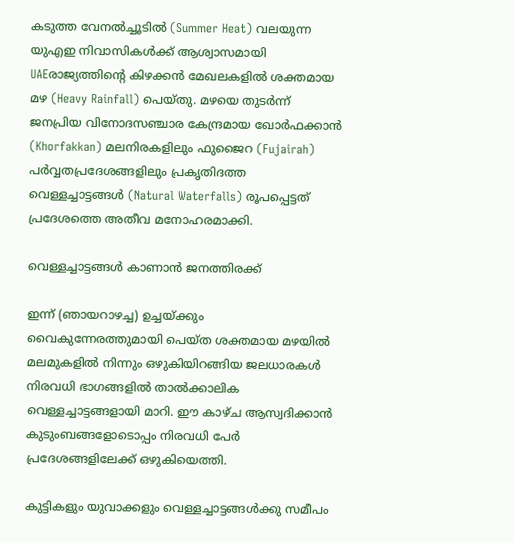കടുത്ത വേനൽച്ചൂടിൽ (Summer Heat) വലയുന്ന യുഎഇ നിവാസികൾക്ക് ആശ്വാസമായി UAEരാജ്യത്തിന്റെ കിഴക്കൻ മേഖലകളിൽ ശക്തമായ മഴ (Heavy Rainfall) പെയ്തു. മഴയെ തുടർന്ന് ജനപ്രിയ വിനോദസഞ്ചാര കേന്ദ്രമായ ഖോർഫക്കാൻ (Khorfakkan) മലനിരകളിലും ഫുജൈറ (Fujairah) പർവ്വതപ്രദേശങ്ങളിലും പ്രകൃതിദത്ത വെള്ളച്ചാട്ടങ്ങൾ (Natural Waterfalls) രൂപപ്പെട്ടത് പ്രദേശത്തെ അതീവ മനോഹരമാക്കി.

വെള്ളച്ചാട്ടങ്ങൾ കാണാൻ ജനത്തിരക്ക്

ഇന്ന് (ഞായറാഴച്ച) ഉച്ചയ്ക്കും വൈകുന്നേരത്തുമായി പെയ്ത ശക്തമായ മഴയിൽ മലമുകളിൽ നിന്നും ഒഴുകിയിറങ്ങിയ ജലധാരകൾ നിരവധി ഭാഗങ്ങളിൽ താൽക്കാലിക വെള്ളച്ചാട്ടങ്ങളായി മാറി. ഈ കാഴ്ച ആസ്വദിക്കാൻ കുടുംബങ്ങളോടൊപ്പം നിരവധി പേർ പ്രദേശങ്ങളിലേക്ക് ഒഴുകിയെത്തി.

കുട്ടികളും യുവാക്കളും വെള്ളച്ചാട്ടങ്ങൾക്കു സമീപം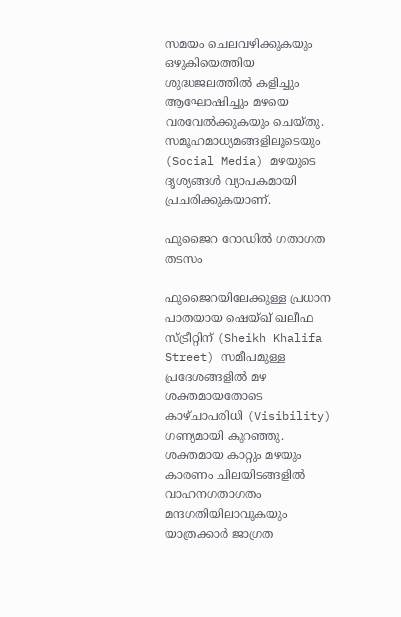സമയം ചെലവഴിക്കുകയും ഒഴുകിയെത്തിയ ശുദ്ധജലത്തിൽ കളിച്ചും ആഘോഷിച്ചും മഴയെ വരവേൽക്കുകയും ചെയ്തു. സമൂഹമാധ്യമങ്ങളിലൂടെയും (Social Media) മഴയുടെ ദൃശ്യങ്ങൾ വ്യാപകമായി പ്രചരിക്കുകയാണ്.

ഫുജൈറ റോഡിൽ ഗതാഗത തടസം

ഫുജൈറയിലേക്കുള്ള പ്രധാന പാതയായ ഷെയ്ഖ് ഖലീഫ സ്ട്രീറ്റിന് (Sheikh Khalifa Street) സമീപമുള്ള പ്രദേശങ്ങളിൽ മഴ ശക്തമായതോടെ കാഴ്ചാപരിധി (Visibility) ഗണ്യമായി കുറഞ്ഞു. ശക്തമായ കാറ്റും മഴയും കാരണം ചിലയിടങ്ങളിൽ വാഹനഗതാഗതം മന്ദഗതിയിലാവുകയും യാത്രക്കാർ ജാഗ്രത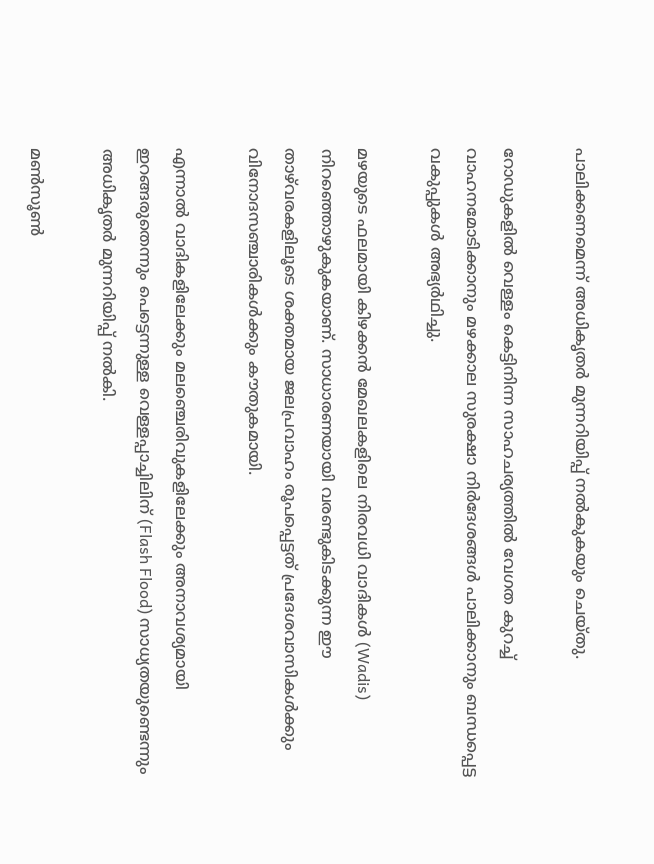പാലിക്കണമെന്ന് അധികൃതർ മുന്നറിയിപ്പ് നൽകുകയും ചെയ്തു.

റോഡുകളിൽ വെള്ളം കെട്ടിനിന്ന സാഹചര്യത്തിൽ വേഗത കുറച്ച് വാഹനമോടിക്കാനും മഴക്കാല സുരക്ഷാ നിർദേശങ്ങൾ പാലിക്കാനും ബന്ധപ്പെട്ട വകുപ്പുകൾ അഭ്യർഥിച്ചു.

മഴയുടെ ഫലമായി കിഴക്കൻ മേഖലകളിലെ നിരവധി വാദികൾ (Wadis) നിറഞ്ഞൊഴുകുകയാണ്. സാധാരണയായി വരണ്ടുകിടക്കുന്ന ഈ താഴ്‌വരകളിലൂടെ ശക്തമായ ജലപ്രവാഹം രൂപപ്പെട്ടത് പ്രദേശവാസികൾക്കും വിനോദസഞ്ചാരികൾക്കും കൗതുകമായി.

എന്നാൽ വാദികളിലേക്കും മലഞ്ചെരിവുകളിലേക്കും അനാവശ്യമായി ഇറങ്ങരുതെന്നും പെട്ടെന്നുള്ള വെള്ളപ്പാച്ചിലിന് (Flash Flood) സാധ്യതയുണ്ടെന്നും അധികൃതർ മുന്നറിയിപ്പ് നൽകി.

മൺസൂൺ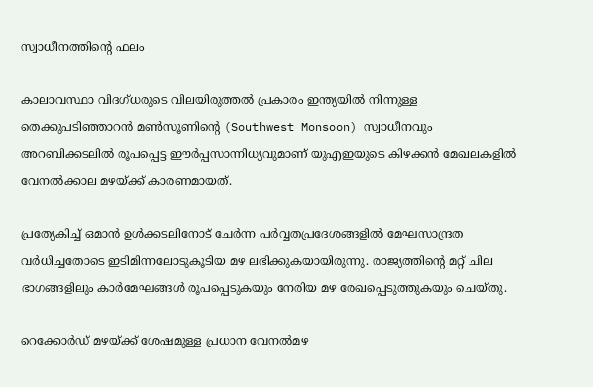സ്വാധീനത്തിന്റെ ഫലം

കാലാവസ്ഥാ വിദഗ്ധരുടെ വിലയിരുത്തൽ പ്രകാരം ഇന്ത്യയിൽ നിന്നുള്ള തെക്കുപടിഞ്ഞാറൻ മൺസൂണിന്റെ (Southwest Monsoon) സ്വാധീനവും അറബിക്കടലിൽ രൂപപ്പെട്ട ഈർപ്പസാന്നിധ്യവുമാണ് യുഎഇയുടെ കിഴക്കൻ മേഖലകളിൽ വേനൽക്കാല മഴയ്ക്ക് കാരണമായത്.

പ്രത്യേകിച്ച് ഒമാൻ ഉൾക്കടലിനോട് ചേർന്ന പർവ്വതപ്രദേശങ്ങളിൽ മേഘസാന്ദ്രത വർധിച്ചതോടെ ഇടിമിന്നലോടുകൂടിയ മഴ ലഭിക്കുകയായിരുന്നു. രാജ്യത്തിന്റെ മറ്റ് ചില ഭാഗങ്ങളിലും കാർമേഘങ്ങൾ രൂപപ്പെടുകയും നേരിയ മഴ രേഖപ്പെടുത്തുകയും ചെയ്തു.

റെക്കോർഡ് മഴയ്ക്ക് ശേഷമുള്ള പ്രധാന വേനൽമഴ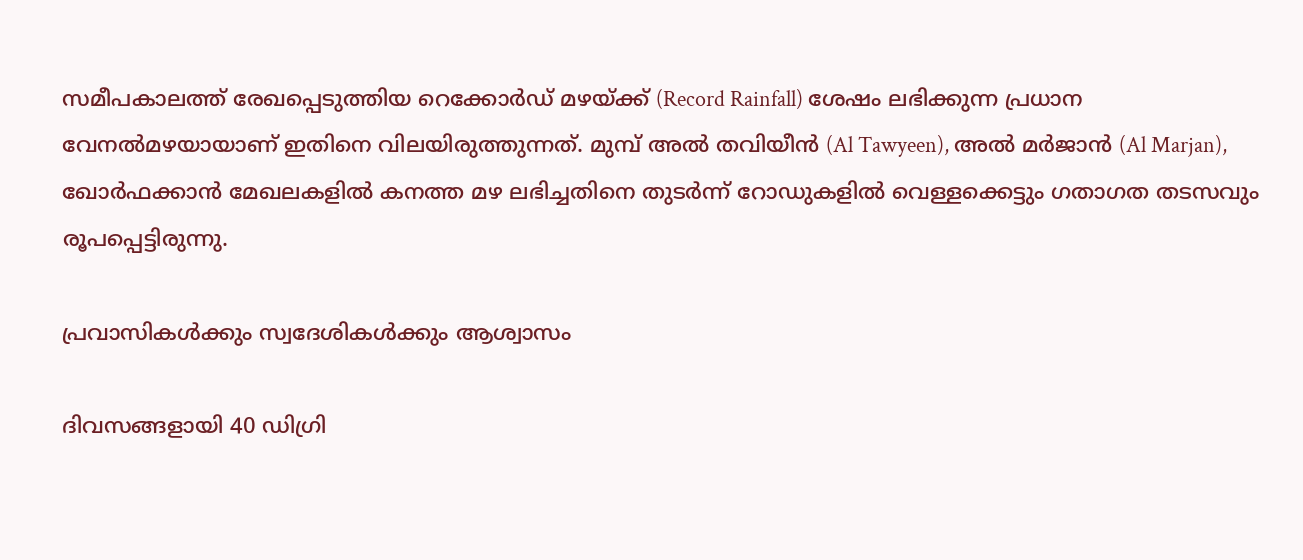സമീപകാലത്ത് രേഖപ്പെടുത്തിയ റെക്കോർഡ് മഴയ്ക്ക് (Record Rainfall) ശേഷം ലഭിക്കുന്ന പ്രധാന വേനൽമഴയായാണ് ഇതിനെ വിലയിരുത്തുന്നത്. മുമ്പ് അൽ തവിയീൻ (Al Tawyeen), അൽ മർജാൻ (Al Marjan), ഖോർഫക്കാൻ മേഖലകളിൽ കനത്ത മഴ ലഭിച്ചതിനെ തുടർന്ന് റോഡുകളിൽ വെള്ളക്കെട്ടും ഗതാഗത തടസവും രൂപപ്പെട്ടിരുന്നു.

പ്രവാസികൾക്കും സ്വദേശികൾക്കും ആശ്വാസം

ദിവസങ്ങളായി 40 ഡിഗ്രി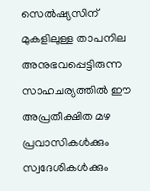സെൽഷ്യസിന് മുകളിലുള്ള താപനില അനുഭവപ്പെട്ടിരുന്ന സാഹചര്യത്തിൽ ഈ അപ്രതീക്ഷിത മഴ പ്രവാസികൾക്കും സ്വദേശികൾക്കും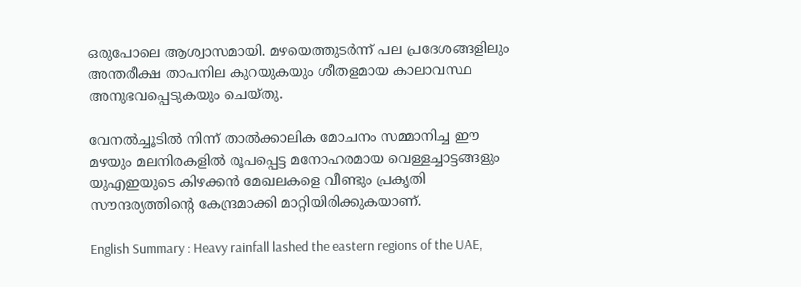ഒരുപോലെ ആശ്വാസമായി. മഴയെത്തുടർന്ന് പല പ്രദേശങ്ങളിലും അന്തരീക്ഷ താപനില കുറയുകയും ശീതളമായ കാലാവസ്ഥ അനുഭവപ്പെടുകയും ചെയ്തു.

വേനൽച്ചൂടിൽ നിന്ന് താൽക്കാലിക മോചനം സമ്മാനിച്ച ഈ മഴയും മലനിരകളിൽ രൂപപ്പെട്ട മനോഹരമായ വെള്ളച്ചാട്ടങ്ങളും യുഎഇയുടെ കിഴക്കൻ മേഖലകളെ വീണ്ടും പ്രകൃതി സൗന്ദര്യത്തിന്റെ കേന്ദ്രമാക്കി മാറ്റിയിരിക്കുകയാണ്.

English Summary : Heavy rainfall lashed the eastern regions of the UAE,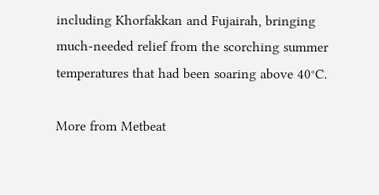including Khorfakkan and Fujairah, bringing much-needed relief from the scorching summer temperatures that had been soaring above 40°C.

More from Metbeat